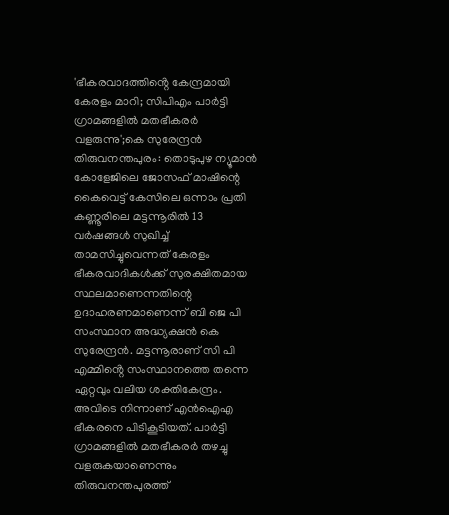'ഭീകരവാദത്തിൻ്റെ കേന്ദ്രമായി കേരളം മാറി; സിപിഎം പാർട്ടി ഗ്രാമങ്ങളിൽ മതഭീകരർ വളരുന്നു';കെ സുരേന്ദ്രൻ
തിരുവനന്തപുരം: തൊടുപുഴ ന്യൂമാൻ കോളേജിലെ ജോസഫ് മാഷിന്റെ കൈവെട്ട് കേസിലെ ഒന്നാം പ്രതി കണ്ണൂരിലെ മട്ടന്നൂരിൽ 13 വർഷങ്ങൾ സുഖിച്ച് താമസിച്ചുവെന്നത് കേരളം ഭീകരവാദികൾക്ക് സുരക്ഷിതമായ സ്ഥലമാണെന്നതിന്റെ ഉദാഹരണമാണെന്ന് ബി ജെ പി സംസ്ഥാന അദ്ധ്യക്ഷൻ കെ സുരേന്ദ്രൻ. മട്ടന്നൂരാണ് സി പി എമ്മിൻ്റെ സംസ്ഥാനത്തെ തന്നെ ഏറ്റവും വലിയ ശക്തികേന്ദ്രം. അവിടെ നിന്നാണ് എൻഐഎ ഭീകരനെ പിടികൂടിയത്. പാർട്ടി ഗ്രാമങ്ങളിൽ മതഭീകരർ തഴച്ചു വളരുകയാണെന്നും തിരുവനന്തപുരത്ത്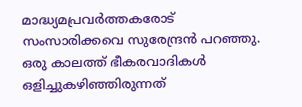മാദ്ധ്യമപ്രവർത്തകരോട് സംസാരിക്കവെ സുരേന്ദ്രൻ പറഞ്ഞു.
ഒരു കാലത്ത് ഭീകരവാദികൾ ഒളിച്ചുകഴിഞ്ഞിരുന്നത്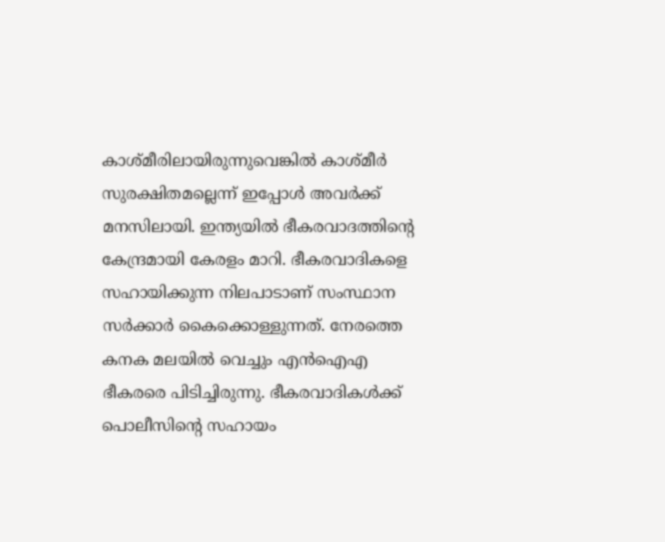കാശ്മീരിലായിരുന്നുവെങ്കിൽ കാശ്മീർ സുരക്ഷിതമല്ലെന്ന് ഇപ്പോൾ അവർക്ക് മനസിലായി. ഇന്ത്യയിൽ ഭീകരവാദത്തിൻ്റെ കേന്ദ്രമായി കേരളം മാറി. ഭീകരവാദികളെ സഹായിക്കുന്ന നിലപാടാണ് സംസ്ഥാന സർക്കാർ കൈക്കൊള്ളുന്നത്. നേരത്തെ കനക മലയിൽ വെച്ചും എൻഐഎ ഭീകരരെ പിടിച്ചിരുന്നു. ഭീകരവാദികൾക്ക് പൊലീസിൻ്റെ സഹായം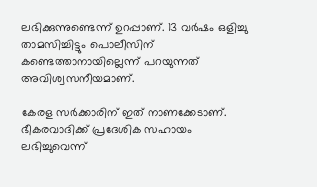ലഭിക്കുന്നുണ്ടെന്ന് ഉറപ്പാണ്. 13 വർഷം ഒളിച്ചു താമസിച്ചിട്ടും പൊലീസിന് കണ്ടെത്താനായില്ലെന്ന് പറയുന്നത് അവിശ്വസനീയമാണ്.

കേരള സർക്കാരിന് ഇത് നാണക്കേടാണ്. ഭീകരവാദിക്ക് പ്രദേശിക സഹായം ലഭിച്ചുവെന്ന്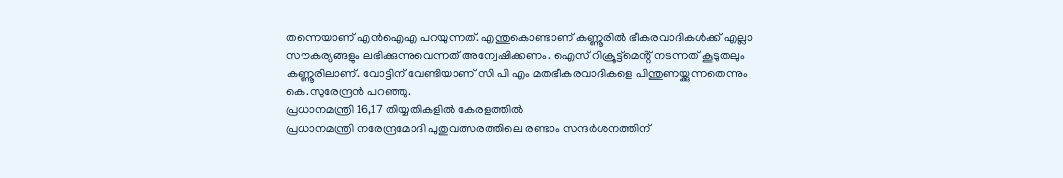തന്നെയാണ് എൻഐഎ പറയുന്നത്. എന്തുകൊണ്ടാണ് കണ്ണൂരിൽ ഭീകരവാദികൾക്ക് എല്ലാ സൗകര്യങ്ങളും ലഭിക്കുന്നുവെന്നത് അന്വേഷിക്കണം. ഐസ് റിക്രൂട്ട്മെൻ്റ് നടന്നത് കൂടുതലും കണ്ണൂരിലാണ്. വോട്ടിന് വേണ്ടിയാണ് സി പി എം മതഭീകരവാദികളെ പിന്തുണയ്ക്കുന്നതെന്നും കെ.സുരേന്ദ്രൻ പറഞ്ഞു.
പ്രധാനമന്ത്രി 16,17 തിയ്യതികളിൽ കേരളത്തിൽ
പ്രധാനമന്ത്രി നരേന്ദ്രമോദി പുതുവത്സരത്തിലെ രണ്ടാം സന്ദർശനത്തിന്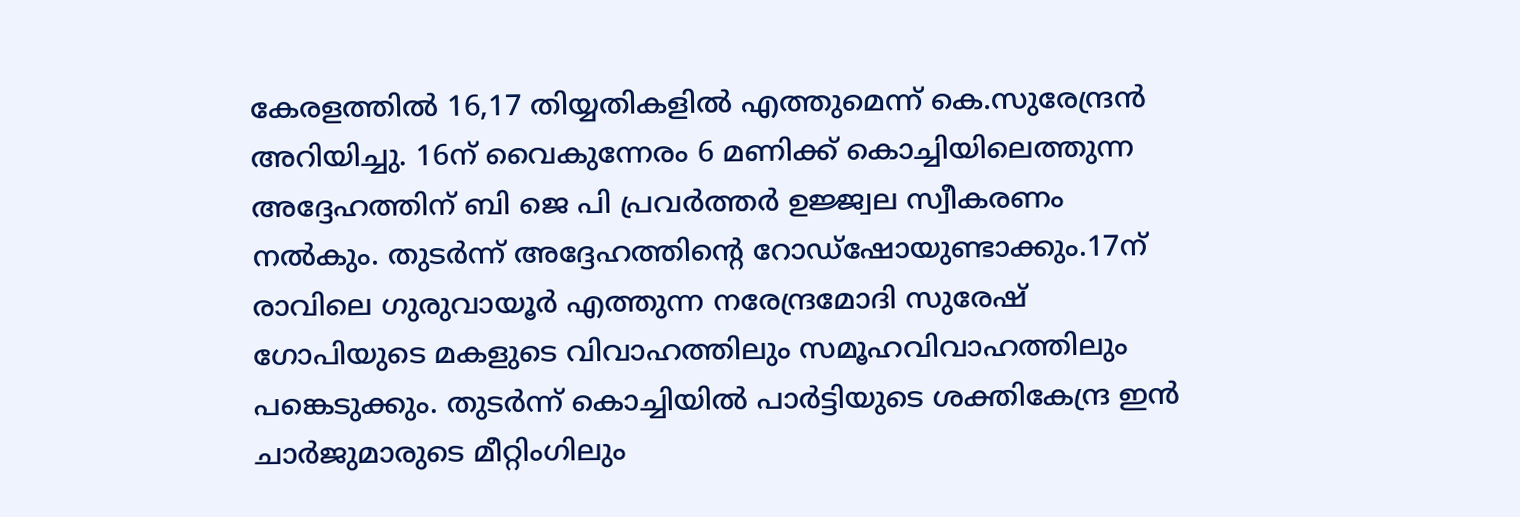കേരളത്തിൽ 16,17 തിയ്യതികളിൽ എത്തുമെന്ന് കെ.സുരേന്ദ്രൻ അറിയിച്ചു. 16ന് വൈകുന്നേരം 6 മണിക്ക് കൊച്ചിയിലെത്തുന്ന അദ്ദേഹത്തിന് ബി ജെ പി പ്രവർത്തർ ഉജ്ജ്വല സ്വീകരണം നൽകും. തുടർന്ന് അദ്ദേഹത്തിന്റെ റോഡ്ഷോയുണ്ടാക്കും.17ന് രാവിലെ ഗുരുവായൂർ എത്തുന്ന നരേന്ദ്രമോദി സുരേഷ് ഗോപിയുടെ മകളുടെ വിവാഹത്തിലും സമൂഹവിവാഹത്തിലും പങ്കെടുക്കും. തുടർന്ന് കൊച്ചിയിൽ പാർട്ടിയുടെ ശക്തികേന്ദ്ര ഇൻ ചാർജുമാരുടെ മീറ്റിംഗിലും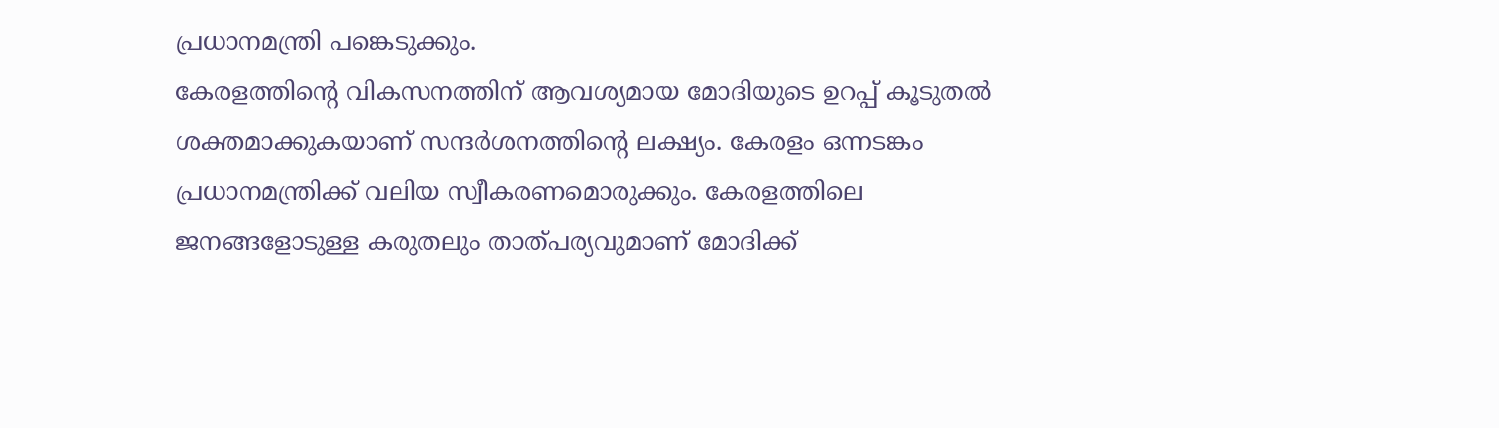പ്രധാനമന്ത്രി പങ്കെടുക്കും.
കേരളത്തിൻ്റെ വികസനത്തിന് ആവശ്യമായ മോദിയുടെ ഉറപ്പ് കൂടുതൽ ശക്തമാക്കുകയാണ് സന്ദർശനത്തിന്റെ ലക്ഷ്യം. കേരളം ഒന്നടങ്കം പ്രധാനമന്ത്രിക്ക് വലിയ സ്വീകരണമൊരുക്കും. കേരളത്തിലെ ജനങ്ങളോടുള്ള കരുതലും താത്പര്യവുമാണ് മോദിക്ക്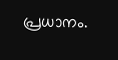പ്രധാനം.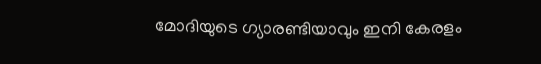മോദിയുടെ ഗ്യാരണ്ടിയാവും ഇനി കേരളം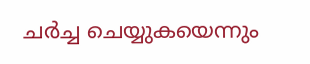ചർച്ച ചെയ്യുകയെന്നും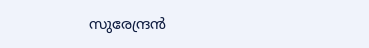സുരേന്ദ്രൻ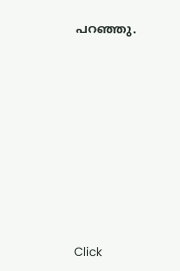പറഞ്ഞു.












Click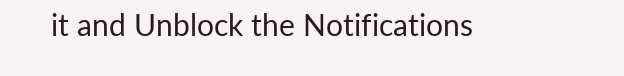it and Unblock the Notifications